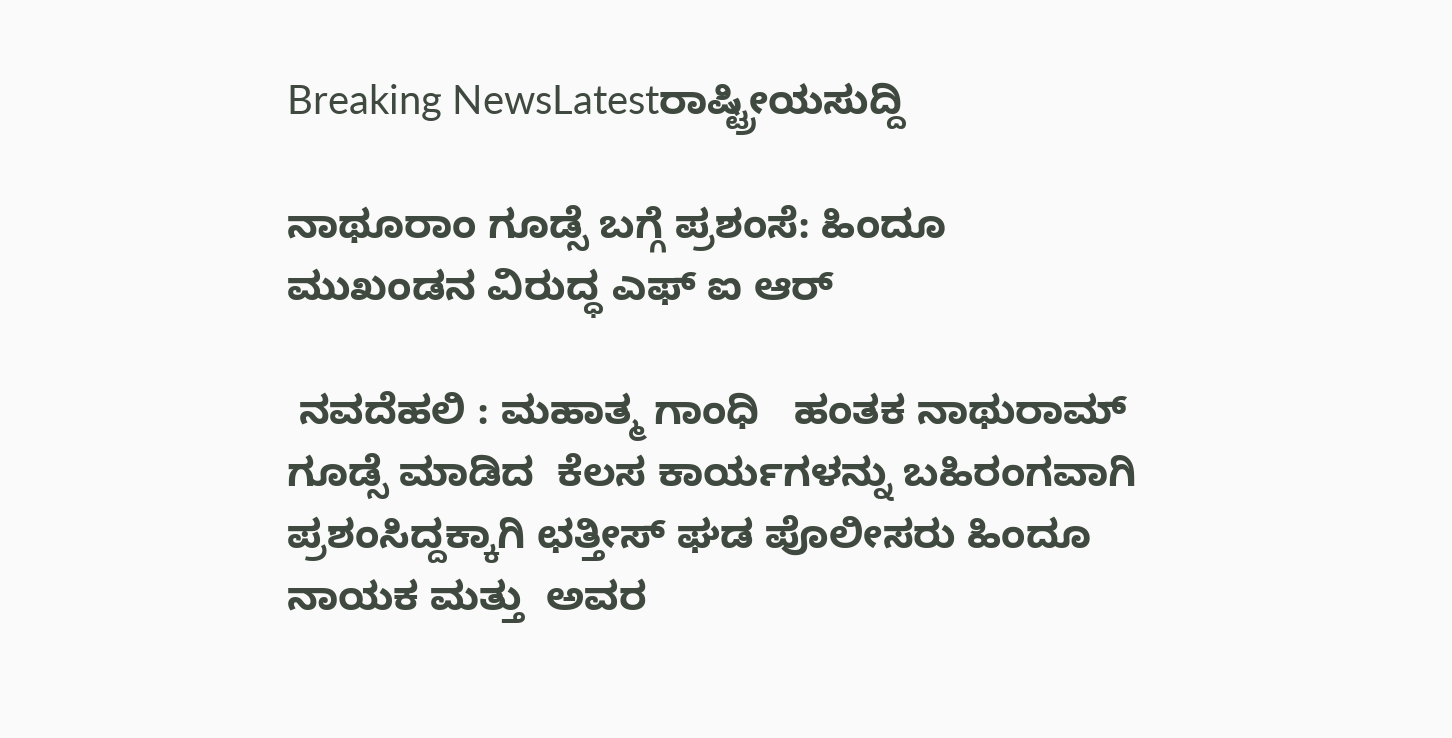Breaking NewsLatestರಾಷ್ಟ್ರೀಯಸುದ್ದಿ

ನಾಥೂರಾಂ ಗೂಡ್ಸೆ ಬಗ್ಗೆ ಪ್ರಶಂಸೆ: ಹಿಂದೂ ಮುಖಂಡನ ವಿರುದ್ಧ ಎಫ್ ಐ ಆರ್

 ನವದೆಹಲಿ : ಮಹಾತ್ಮ ಗಾಂಧಿ   ಹಂತಕ ನಾಥುರಾಮ್ ಗೂಡ್ಸೆ ಮಾಡಿದ  ಕೆಲಸ ಕಾರ್ಯಗಳನ್ನು ಬಹಿರಂಗವಾಗಿ ಪ್ರಶಂಸಿದ್ದಕ್ಕಾಗಿ ಛತ್ತೀಸ್ ಘಡ ಪೊಲೀಸರು ಹಿಂದೂ ನಾಯಕ ಮತ್ತು  ಅವರ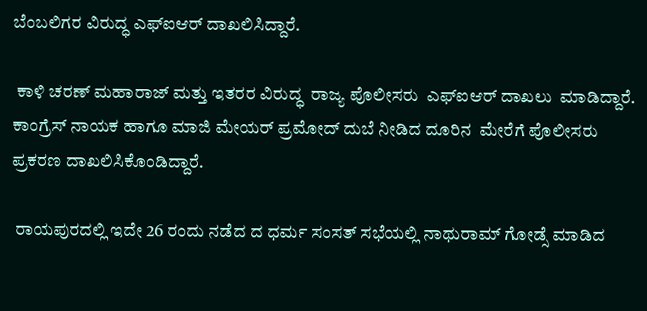ಬೆಂಬಲಿಗರ ವಿರುದ್ಧ ಎಫ್ಐಆರ್ ದಾಖಲಿಸಿದ್ದಾರೆ.

 ಕಾಳಿ ಚರಣ್ ಮಹಾರಾಜ್ ಮತ್ತು ಇತರರ ವಿರುದ್ಧ  ರಾಜ್ಯ ಪೊಲೀಸರು  ಎಫ್ಐಆರ್ ದಾಖಲು  ಮಾಡಿದ್ದಾರೆ. ಕಾಂಗ್ರೆಸ್ ನಾಯಕ ಹಾಗೂ ಮಾಜಿ ಮೇಯರ್ ಪ್ರಮೋದ್ ದುಬೆ ನೀಡಿದ ದೂರಿನ  ಮೇರೆಗೆ ಪೊಲೀಸರು ಪ್ರಕರಣ ದಾಖಲಿಸಿಕೊಂಡಿದ್ದಾರೆ.

 ರಾಯಪುರದಲ್ಲಿ ಇದೇ 26 ರಂದು ನಡೆದ ದ ಧರ್ಮ ಸಂಸತ್ ಸಭೆಯಲ್ಲಿ ನಾಥುರಾಮ್ ಗೋಡ್ಸೆ ಮಾಡಿದ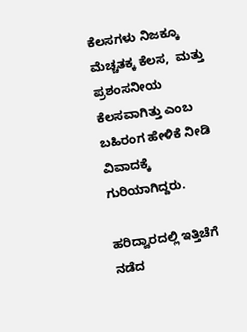ಕೆಲಸಗಳು ನಿಜಕ್ಕೂ  ಮೆಚ್ಚತಕ್ಕ ಕೆಲಸ,  ಮತ್ತು ಪ್ರಶಂಸನೀಯ ಕೆಲಸವಾಗಿತ್ತು ಎಂಬ ಬಹಿರಂಗ ಹೇಳಿಕೆ ನೀಡಿ  ವಿವಾದಕ್ಕೆ  ಗುರಿಯಾಗಿದ್ದರು.

ಹರಿದ್ವಾರದಲ್ಲಿ ಇತ್ತಿಚೆಗೆ ನಡೆದ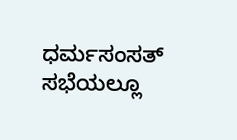ಧರ್ಮಸಂಸತ್ ಸಭೆಯಲ್ಲೂ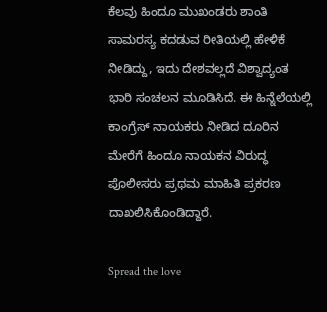ಕೆಲವು ಹಿಂದೂ ಮುಖಂಡರು ಶಾಂತಿ ಸಾಮರಸ್ಯ ಕದಡುವ ರೀತಿಯಲ್ಲಿ ಹೇಳಿಕೆ ನೀಡಿದ್ದು, ಇದು ದೇಶವಲ್ಲದೆ ವಿಶ್ವಾದ್ಯಂತ ಭಾರಿ ಸಂಚಲನ ಮೂಡಿಸಿದೆ. ಈ ಹಿನ್ನೆಲೆಯಲ್ಲಿ ಕಾಂಗ್ರೆಸ್ ನಾಯಕರು ನೀಡಿದ ದೂರಿನ ಮೇರೆಗೆ ಹಿಂದೂ ನಾಯಕನ ವಿರುದ್ಧ ಪೊಲೀಸರು ಪ್ರಥಮ ಮಾಹಿತಿ ಪ್ರಕರಣ  ದಾಖಲಿಸಿಕೊಂಡಿದ್ದಾರೆ.

Spread the love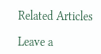Related Articles

Leave a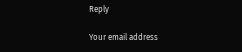Reply

Your email address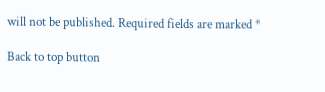will not be published. Required fields are marked *

Back to top button